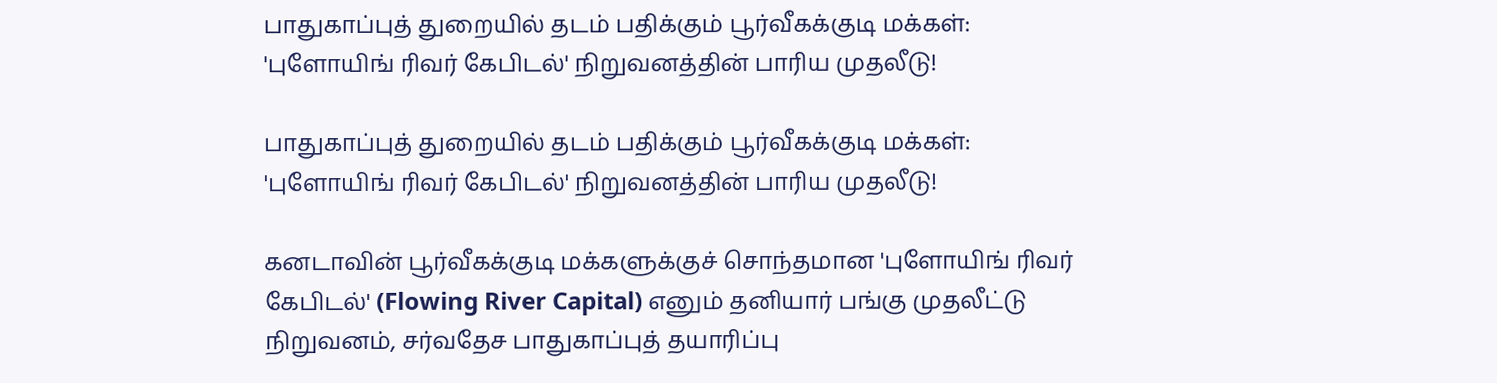பாதுகாப்புத் துறையில் தடம் பதிக்கும் பூர்வீகக்குடி மக்கள்: 'புளோயிங் ரிவர் கேபிடல்' நிறுவனத்தின் பாரிய முதலீடு!

பாதுகாப்புத் துறையில் தடம் பதிக்கும் பூர்வீகக்குடி மக்கள்: 'புளோயிங் ரிவர் கேபிடல்' நிறுவனத்தின் பாரிய முதலீடு!

கனடாவின் பூர்வீகக்குடி மக்களுக்குச் சொந்தமான 'புளோயிங் ரிவர் கேபிடல்' (Flowing River Capital) எனும் தனியார் பங்கு முதலீட்டு நிறுவனம், சர்வதேச பாதுகாப்புத் தயாரிப்பு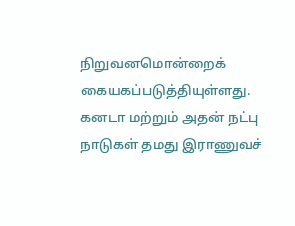நிறுவனமொன்றைக் கையகப்படுத்தியுள்ளது. கனடா மற்றும் அதன் நட்பு நாடுகள் தமது இராணுவச்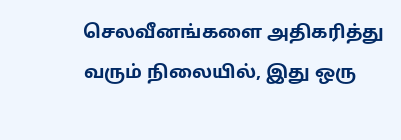செலவீனங்களை அதிகரித்து வரும் நிலையில், இது ஒரு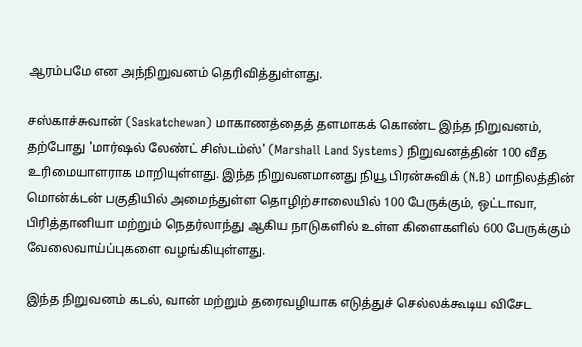ஆரம்பமே என அந்நிறுவனம் தெரிவித்துள்ளது.

சஸ்காச்சுவான் (Saskatchewan) மாகாணத்தைத் தளமாகக் கொண்ட இந்த நிறுவனம், தற்போது 'மார்ஷல் லேண்ட் சிஸ்டம்ஸ்' (Marshall Land Systems) நிறுவனத்தின் 100 வீத உரிமையாளராக மாறியுள்ளது. இந்த நிறுவனமானது நியூ பிரன்சுவிக் (N.B) மாநிலத்தின் மொன்க்டன் பகுதியில் அமைந்துள்ள தொழிற்சாலையில் 100 பேருக்கும், ஒட்டாவா, பிரித்தானியா மற்றும் நெதர்லாந்து ஆகிய நாடுகளில் உள்ள கிளைகளில் 600 பேருக்கும் வேலைவாய்ப்புகளை வழங்கியுள்ளது.

இந்த நிறுவனம் கடல், வான் மற்றும் தரைவழியாக எடுத்துச் செல்லக்கூடிய விசேட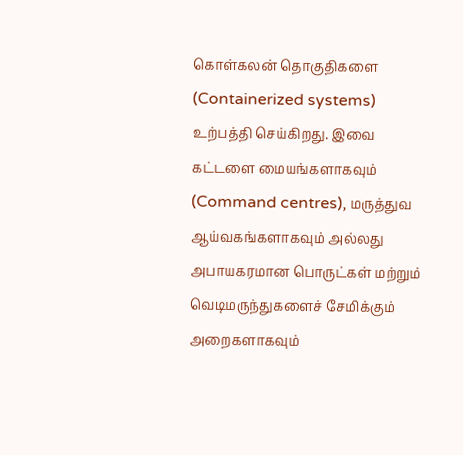கொள்கலன் தொகுதிகளை (Containerized systems) உற்பத்தி செய்கிறது. இவை கட்டளை மையங்களாகவும் (Command centres), மருத்துவ ஆய்வகங்களாகவும் அல்லது அபாயகரமான பொருட்கள் மற்றும் வெடிமருந்துகளைச் சேமிக்கும் அறைகளாகவும்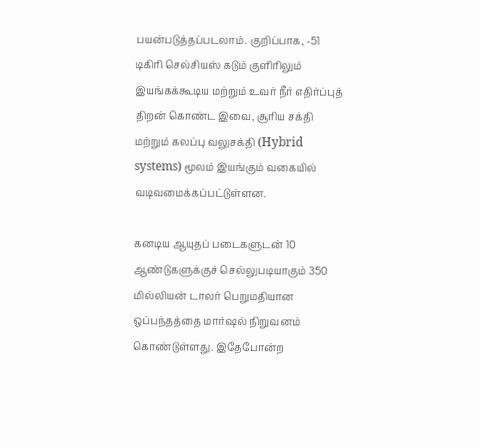பயன்படுத்தப்படலாம். குறிப்பாக, -51 டிகிரி செல்சியஸ் கடும் குளிரிலும் இயங்கக்கூடிய மற்றும் உவர் நீர் எதிர்ப்புத் திறன் கொண்ட இவை, சூரிய சக்தி மற்றும் கலப்பு வலுசக்தி (Hybrid systems) மூலம் இயங்கும் வகையில் வடிவமைக்கப்பட்டுள்ளன.

கனடிய ஆயுதப் படைகளுடன் 10 ஆண்டுகளுக்குச் செல்லுபடியாகும் 350 மில்லியன் டாலர் பெறுமதியான ஒப்பந்தத்தை மார்ஷல் நிறுவனம் கொண்டுள்ளது. இதேபோன்ற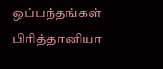ஒப்பந்தங்கள் பிரித்தானியா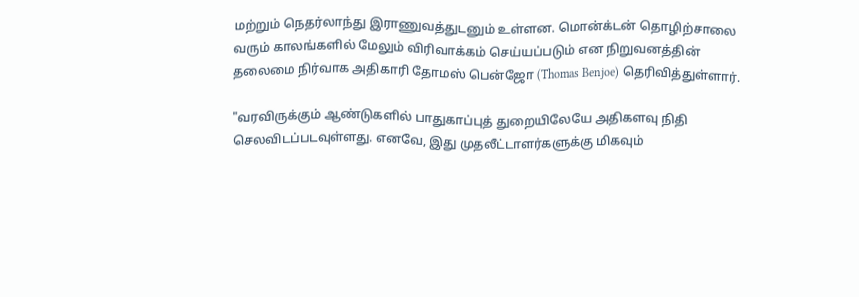மற்றும் நெதர்லாந்து இராணுவத்துடனும் உள்ளன. மொன்க்டன் தொழிற்சாலை வரும் காலங்களில் மேலும் விரிவாக்கம் செய்யப்படும் என நிறுவனத்தின் தலைமை நிர்வாக அதிகாரி தோமஸ் பென்ஜோ (Thomas Benjoe) தெரிவித்துள்ளார்.

"வரவிருக்கும் ஆண்டுகளில் பாதுகாப்புத் துறையிலேயே அதிகளவு நிதி செலவிடப்படவுள்ளது. எனவே, இது முதலீட்டாளர்களுக்கு மிகவும்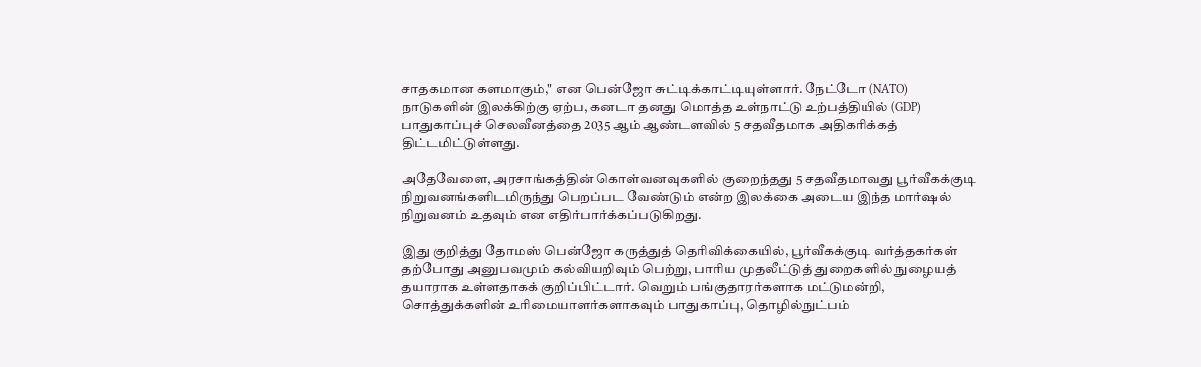சாதகமான களமாகும்," என பென்ஜோ சுட்டிக்காட்டியுள்ளார். நேட்டோ (NATO) நாடுகளின் இலக்கிற்கு ஏற்ப, கனடா தனது மொத்த உள்நாட்டு உற்பத்தியில் (GDP) பாதுகாப்புச் செலவீனத்தை 2035 ஆம் ஆண்டளவில் 5 சதவீதமாக அதிகரிக்கத் திட்டமிட்டுள்ளது.

அதேவேளை, அரசாங்கத்தின் கொள்வனவுகளில் குறைந்தது 5 சதவீதமாவது பூர்வீகக்குடி நிறுவனங்களிடமிருந்து பெறப்பட வேண்டும் என்ற இலக்கை அடைய இந்த மார்ஷல் நிறுவனம் உதவும் என எதிர்பார்க்கப்படுகிறது.

இது குறித்து தோமஸ் பென்ஜோ கருத்துத் தெரிவிக்கையில், பூர்வீகக்குடி வர்த்தகர்கள் தற்போது அனுபவமும் கல்வியறிவும் பெற்று, பாரிய முதலீட்டுத் துறைகளில் நுழையத் தயாராக உள்ளதாகக் குறிப்பிட்டார். வெறும் பங்குதாரர்களாக மட்டுமன்றி, சொத்துக்களின் உரிமையாளர்களாகவும் பாதுகாப்பு, தொழில்நுட்பம்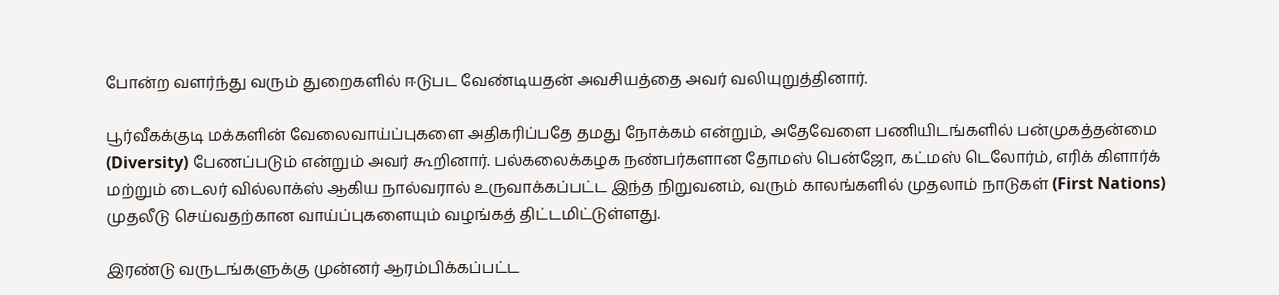போன்ற வளர்ந்து வரும் துறைகளில் ஈடுபட வேண்டியதன் அவசியத்தை அவர் வலியுறுத்தினார்.

பூர்வீகக்குடி மக்களின் வேலைவாய்ப்புகளை அதிகரிப்பதே தமது நோக்கம் என்றும், அதேவேளை பணியிடங்களில் பன்முகத்தன்மை (Diversity) பேணப்படும் என்றும் அவர் கூறினார். பல்கலைக்கழக நண்பர்களான தோமஸ் பென்ஜோ, கட்மஸ் டெலோர்ம், எரிக் கிளார்க் மற்றும் டைலர் வில்லாக்ஸ் ஆகிய நால்வரால் உருவாக்கப்பட்ட இந்த நிறுவனம், வரும் காலங்களில் முதலாம் நாடுகள் (First Nations) முதலீடு செய்வதற்கான வாய்ப்புகளையும் வழங்கத் திட்டமிட்டுள்ளது.

இரண்டு வருடங்களுக்கு முன்னர் ஆரம்பிக்கப்பட்ட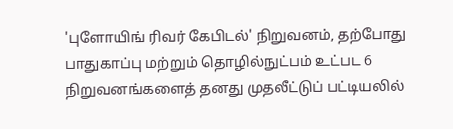'புளோயிங் ரிவர் கேபிடல்' நிறுவனம், தற்போது பாதுகாப்பு மற்றும் தொழில்நுட்பம் உட்பட 6 நிறுவனங்களைத் தனது முதலீட்டுப் பட்டியலில்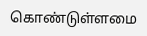கொண்டுள்ளமை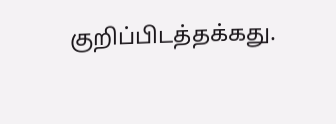குறிப்பிடத்தக்கது.